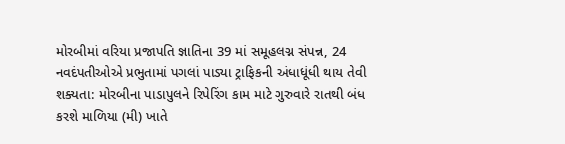મોરબીમાં વરિયા પ્રજાપતિ જ્ઞાતિના 39 માં સમૂહલગ્ન સંપન્ન, 24 નવદંપતીઓએ પ્રભુતામાં પગલાં પાડ્યા ટ્રાફિકની અંધાધૂંધી થાય તેવી શક્યતા: મોરબીના પાડાપુલને રિપેરિંગ કામ માટે ગુરુવારે રાતથી બંધ કરશે માળિયા (મી) ખાતે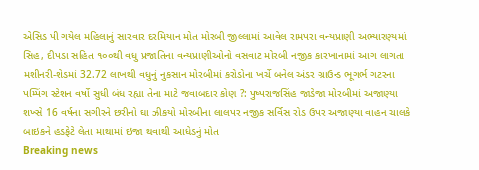એસિડ પી ગયેલ મહિલાનું સારવાર દરમિયાન મોત મોરબી જીલ્લામાં આવેલ રામપરા વન્યપ્રાણી અભ્યારણ્યમાં સિહ, દીપડા સહિત ૧૦૦થી વધુ પ્રજાતિના વન્યપ્રાણીઓનો વસવાટ મોરબી નજીક કારખાનામાં આગ લાગતા મશીનરી-શેડમાં 32.72 લાખથી વધુનું નુકસાન મોરબીમાં કરોડોના ખર્ચે બનેલ અંડર ગ્રાઉન્ડ ભૂગર્ભ ગટરના પમ્પિંગ સ્ટેશન વર્ષો સુધી બંધ રહ્યા તેના માટે જવાબદાર કોણ ?: પુષ્પરાજસિંહ જાડેજા મોરબીમાં અજાણ્યા શખ્સે 16 વર્ષના સગીરને છરીનો ઘા ઝીકયો મોરબીના લાલપર નજીક સર્વિસ રોડ ઉપર અજાણ્યા વાહન ચાલકે બાઇકને હડફેટે લેતા માથામાં ઇજા થવાથી આધેડનું મોત
Breaking news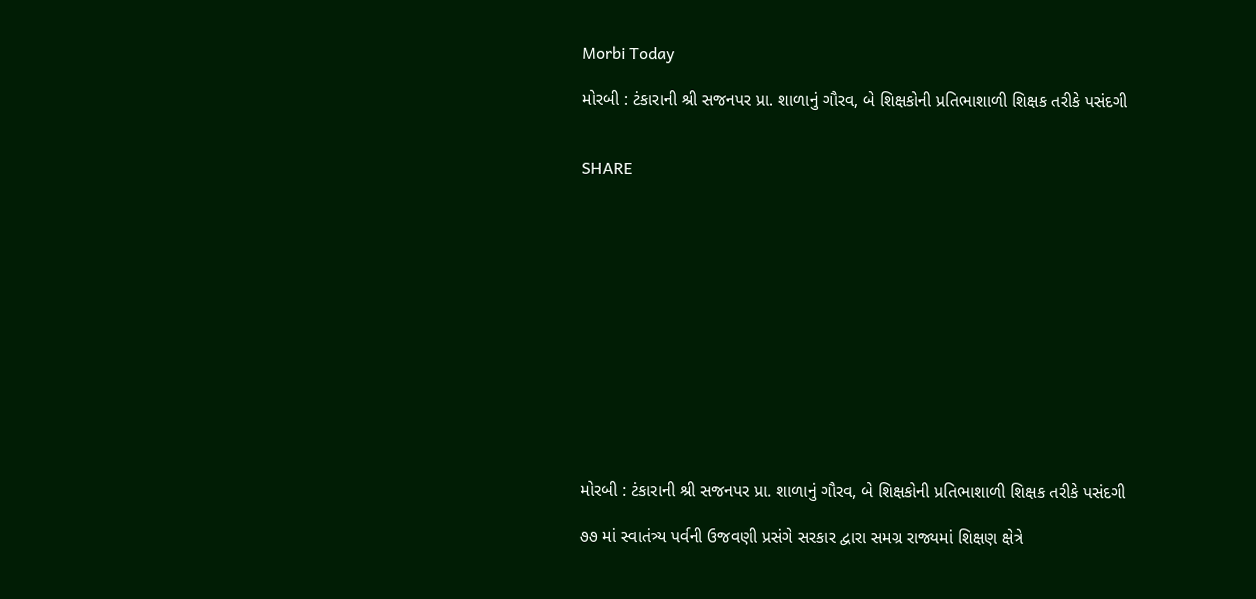Morbi Today

મોરબી : ટંકારાની શ્રી સજનપર પ્રા. શાળાનું ગૌરવ, બે શિક્ષકોની પ્રતિભાશાળી શિક્ષક તરીકે પસંદગી


SHARE













મોરબી : ટંકારાની શ્રી સજનપર પ્રા. શાળાનું ગૌરવ, બે શિક્ષકોની પ્રતિભાશાળી શિક્ષક તરીકે પસંદગી

૭૭ માં સ્વાતંત્ર્ય પર્વની ઉજવણી પ્રસંગે સરકાર દ્વારા સમગ્ર રાજ્યમાં શિક્ષણ ક્ષેત્રે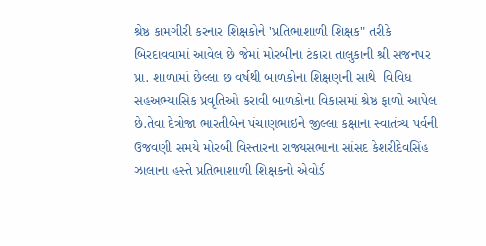શ્રેષ્ઠ કામગીરી કરનાર શિક્ષકોને 'પ્રતિભાશાળી શિક્ષક" તરીકે બિરદાવવામાં આવેલ છે જેમાં મોરબીના ટંકારા તાલુકાની શ્રી સજનપર પ્રા. શાળામાં છેલ્લા છ વર્ષથી બાળકોના શિક્ષણની સાથે  વિવિધ સહઅભ્યાસિક પ્રવૃતિઓ કરાવી બાળકોના વિકાસમાં શ્રેષ્ઠ ફાળો આપેલ છે.તેવા દેત્રોજા ભારતીબેન પંચાણભાઇને જીલ્લા કક્ષાના સ્વાતંત્ર્ય પર્વની ઉજવણી સમયે મોરબી વિસ્તારના રાજ્યસભાના સાંસદ કેશરીદેવસિંહ ઝાલાના હસ્તે પ્રતિભાશાળી શિક્ષકનો એવોર્ડ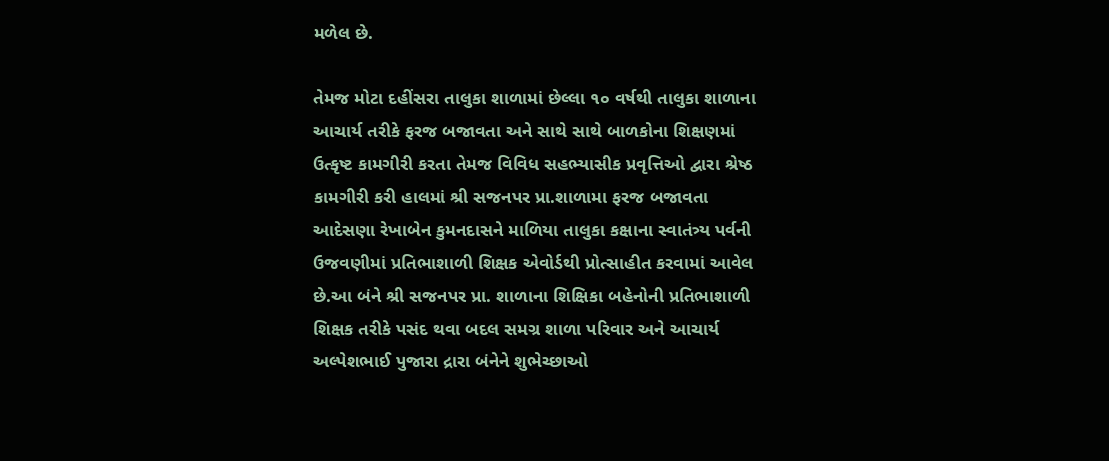મળેલ છે.

તેમજ મોટા દહીંસરા તાલુકા શાળામાં છેલ્લા ૧૦ વર્ષથી તાલુકા શાળાના આચાર્ય તરીકે ફરજ બજાવતા અને સાથે સાથે બાળકોના શિક્ષણમાં ઉત્કૃષ્ટ કામગીરી કરતા તેમજ વિવિધ સહભ્યાસીક પ્રવૃત્તિઓ દ્વારા શ્રેષ્ઠ કામગીરી કરી હાલમાં શ્રી સજનપર પ્રા.શાળામા ફરજ બજાવતા આદેસણા રેખાબેન કુમનદાસને માળિયા તાલુકા કક્ષાના સ્વાતંત્ર્ય પર્વની ઉજવણીમાં પ્રતિભાશાળી શિક્ષક એવોર્ડથી પ્રોત્સાહીત કરવામાં આવેલ છે.આ બંને શ્રી સજનપર પ્રા. શાળાના શિક્ષિકા બહેનોની પ્રતિભાશાળી શિક્ષક તરીકે પસંદ થવા બદલ સમગ્ર શાળા પરિવાર અને આચાર્ય અલ્પેશભાઈ પુજારા દ્રારા બંનેને શુભેચ્છાઓ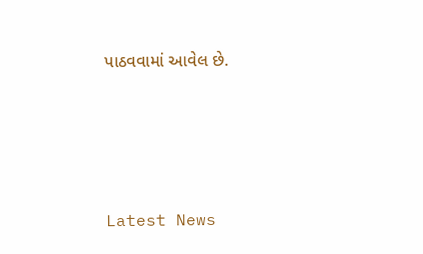પાઠવવામાં આવેલ છે.






Latest News